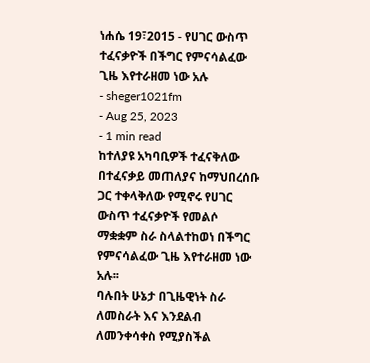ነሐሴ 19፣2015 - የሀገር ውስጥ ተፈናቃዮች በችግር የምናሳልፈው ጊዜ እየተራዘመ ነው አሉ
- sheger1021fm
- Aug 25, 2023
- 1 min read
ከተለያዩ አካባቢዎች ተፈናቅለው በተፈናቃይ መጠለያና ከማህበረሰቡ ጋር ተቀላቅለው የሚኖሩ የሀገር ውስጥ ተፈናቃዮች የመልሶ ማቋቋም ስራ ስላልተከወነ በችግር የምናሳልፈው ጊዜ እየተራዘመ ነው አሉ፡፡
ባሉበት ሁኔታ በጊዜዊነት ስራ ለመስራት እና እንደልብ ለመንቀሳቀስ የሚያስችል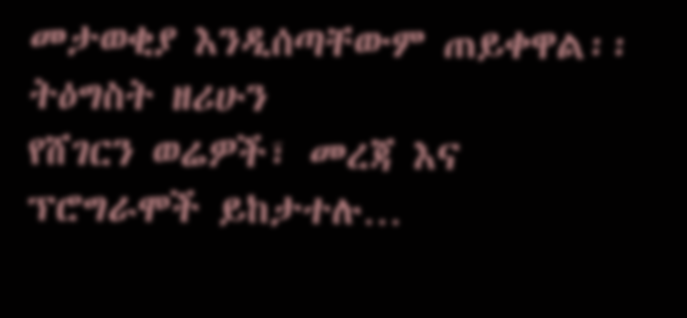መታወቂያ እንዲሰጣቸውም ጠይቀዋል፡፡
ትዕግስት ዘሪሁን
የሸገርን ወሬዎች፣ መረጃ እና ፕሮግራሞች ይከታተሉ…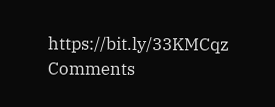https://bit.ly/33KMCqz
Comments